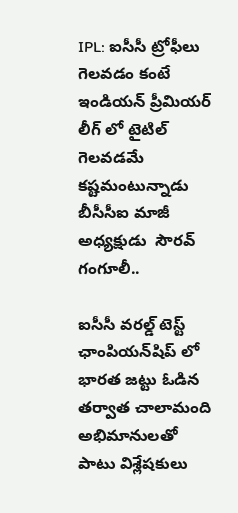IPL: ఐసీసీ ట్రోఫీలు గెలవడం కంటే  ఇండియన్ ప్రీమియర్ లీగ్ లో టైటిల్ గెలవడమే కష్టమంటున్నాడు బీసీసీఐ మాజీ అధ్యక్షుడు  సౌరవ్ గంగూలీ..

ఐసీసీ వరల్డ్ టెస్ట్ ఛాంపియన్‌షిప్ లో భారత జట్టు ఓడిన తర్వాత చాలామంది అభిమానులతో పాటు విశ్లేషకులు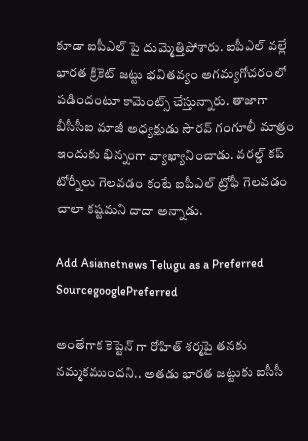కూడా ఐపీఎల్ పై దుమ్మెత్తిపోశారు. ఐపీఎల్ వల్లే భారత క్రికెట్ జట్టు భవితవ్యం అగమ్యగోచరంలో పడిందంటూ కామెంట్స్ చేస్తున్నారు. తాజాగా బీసీసీఐ మాజీ అధ్యక్షుడు సౌరవ్ గంగూలీ మాత్రం ఇందుకు భిన్నంగా వ్యాఖ్యానించాడు. వరల్డ్ కప్ టోర్నీలు గెలవడం కంటే ఐపీఎల్ ట్రోఫీ గెలవడం చాలా కష్టమని దాదా అన్నాడు.

Add Asianetnews Telugu as a Preferred SourcegooglePreferred

అంతేగాక కెప్టెన్ గా రోహిత్ శర్మపై తనకు నమ్మకముందని.. అతడు భారత జట్టుకు ఐసీసీ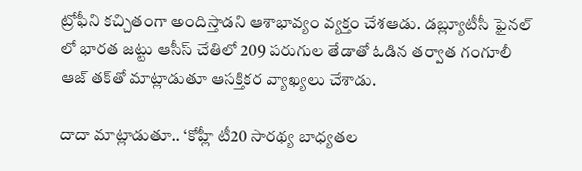ట్రోఫీని కచ్చితంగా అందిస్తాడని ఆశాభావ్యం వ్యక్తం చేశఆడు. డబ్ల్యూటీసీ ఫైనల్ లో భారత జట్టు ఆసీస్ చేతిలో 209 పరుగుల తేడాతో ఓడిన తర్వాత గంగూలీ ఆజ్ తక్‌తో మాట్లాడుతూ ఆసక్తికర వ్యాఖ్యలు చేశాడు.

దాదా మాట్లాడుతూ.. ‘కోహ్లీ టీ20 సారథ్య బాధ్యతల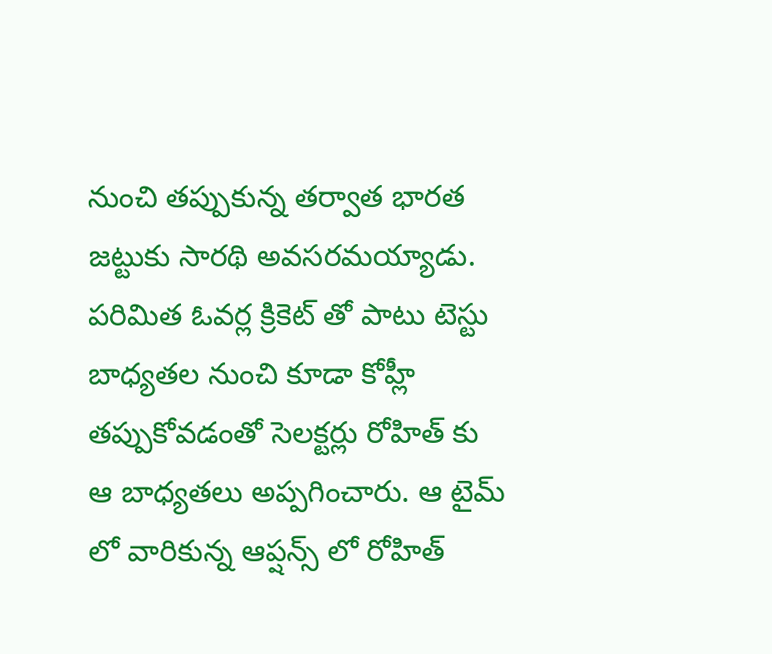నుంచి తప్పుకున్న తర్వాత భారత జట్టుకు సారథి అవసరమయ్యాడు. పరిమిత ఓవర్ల క్రికెట్ తో పాటు టెస్టు బాధ్యతల నుంచి కూడా కోహ్లీ తప్పుకోవడంతో సెలక్టర్లు రోహిత్ కు ఆ బాధ్యతలు అప్పగించారు. ఆ టైమ్ లో వారికున్న ఆప్షన్స్ లో రోహిత్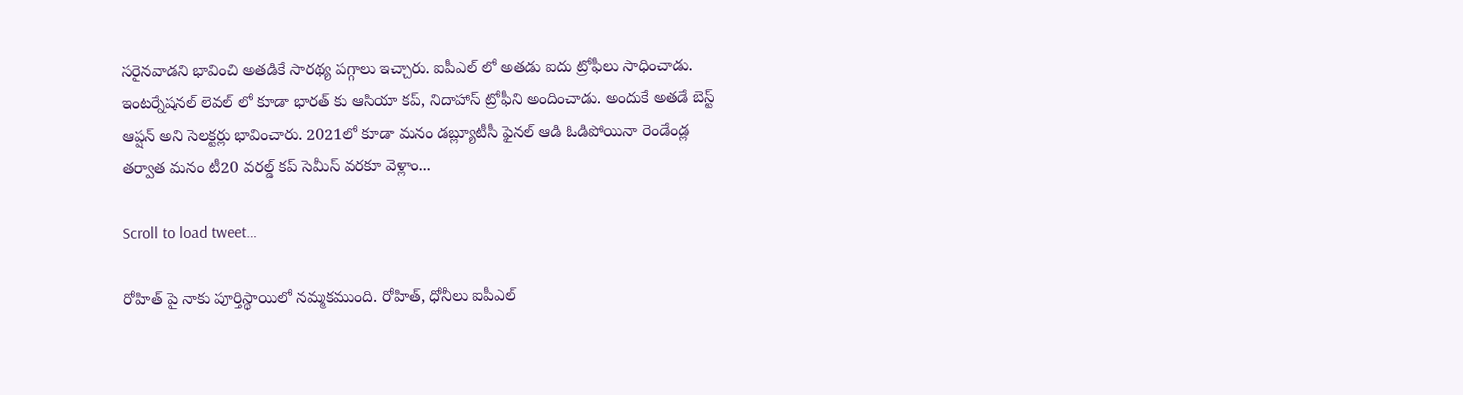సరైనవాడని భావించి అతడికే సారథ్య పగ్గాలు ఇచ్చారు. ఐపీఎల్ లో అతడు ఐదు ట్రోఫీలు సాధించాడు. ఇంటర్నేషనల్ లెవల్ లో కూడా భారత్ కు ఆసియా కప్, నిదాహాస్ ట్రోఫీని అందించాడు. అందుకే అతడే బెస్ట్ ఆప్షన్ అని సెలక్టర్లు భావించారు. 2021లో కూడా మనం డబ్ల్యూటీసీ ఫైనల్ ఆడి ఓడిపోయినా రెండేండ్ల తర్వాత మనం టీ20 వరల్డ్ కప్ సెమీస్ వరకూ వెళ్లాం...

Scroll to load tweet…

రోహిత్ పై నాకు పూర్తిస్థాయిలో నమ్మకముంది. రోహిత్, ధోనీలు ఐపీఎల్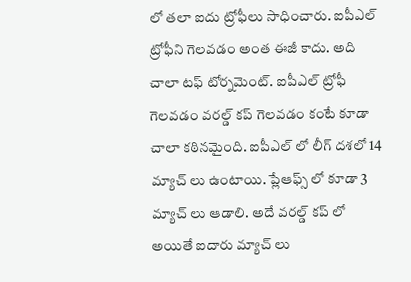లో తలా ఐదు ట్రోఫీలు సాధించారు. ఐపీఎల్ ట్రోఫీని గెలవడం అంత ఈజీ కాదు. అది చాలా టఫ్ టోర్నమెంట్. ఐపీఎల్ ట్రోఫీ గెలవడం వరల్డ్ కప్ గెలవడం కంటే కూడా చాలా కఠినమైంది. ఐపీఎల్ లో లీగ్ దశలో 14 మ్యాచ్ లు ఉంటాయి. ప్లేఆఫ్స్ లో కూడా 3 మ్యాచ్ లు ఆడాలి. అదే వరల్డ్ కప్ లో అయితే ఐదారు మ్యాచ్ లు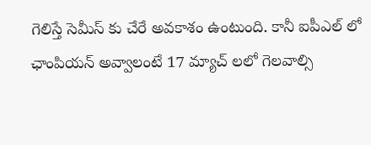గెలిస్తే సెమీస్ కు చేరే అవకాశం ఉంటుంది. కానీ ఐపీఎల్ లో ఛాంపియన్ అవ్వాలంటే 17 మ్యాచ్ లలో గెలవాల్సి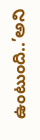ఉంటుంది..’అని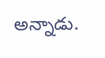అన్నాడు.